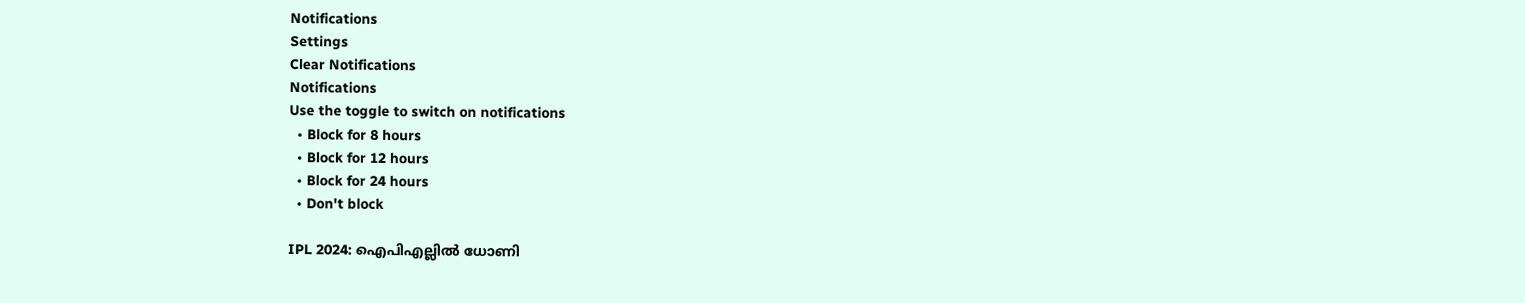Notifications
Settings
Clear Notifications
Notifications
Use the toggle to switch on notifications
  • Block for 8 hours
  • Block for 12 hours
  • Block for 24 hours
  • Don't block

IPL 2024: ഐപിഎല്ലില്‍ ധോണി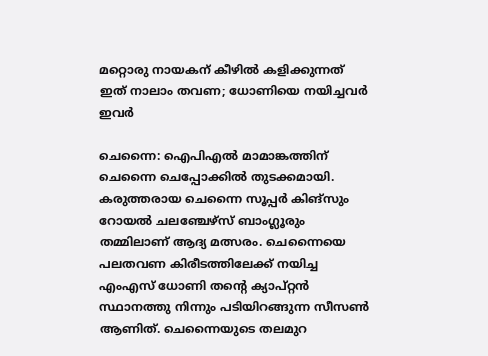മറ്റൊരു നായകന് കീഴില്‍ കളിക്കുന്നത് ഇത് നാലാം തവണ; ധോണിയെ നയിച്ചവര്‍ ഇവർ

ചെന്നൈ: ഐപിഎല്‍ മാമാങ്കത്തിന് ചെന്നൈ ചെപ്പോക്കില്‍ തുടക്കമായി. കരുത്തരായ ചെന്നൈ സൂപ്പര്‍ കിങ്‌സും റോയല്‍ ചലഞ്ചേഴ്‌സ് ബാംഗ്ലൂരും തമ്മിലാണ് ആദ്യ മത്സരം. ചെന്നൈയെ പലതവണ കിരീടത്തിലേക്ക് നയിച്ച എംഎസ് ധോണി തന്റെ ക്യാപ്റ്റന്‍ സ്ഥാനത്തു നിന്നും പടിയിറങ്ങുന്ന സീസണ്‍ ആണിത്. ചെന്നൈയുടെ തലമുറ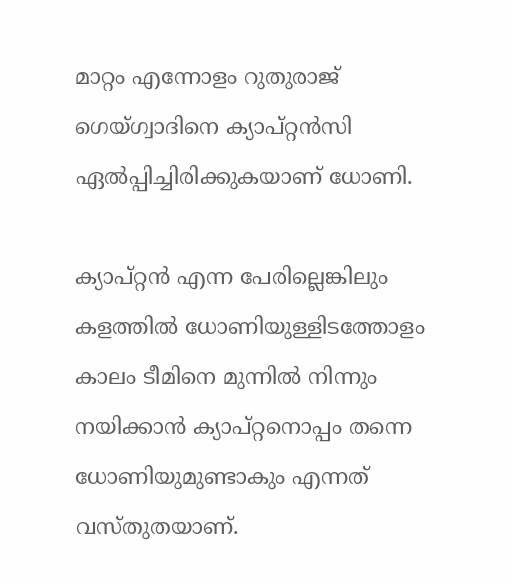മാറ്റം എന്നോളം റുതുരാജ് ഗെയ്ഗ്വാദിനെ ക്യാപ്റ്റന്‍സി ഏല്‍പ്പിച്ചിരിക്കുകയാണ് ധോണി.

ക്യാപ്റ്റന്‍ എന്ന പേരില്ലെങ്കിലും കളത്തില്‍ ധോണിയുള്ളിടത്തോളം കാലം ടീമിനെ മുന്നില്‍ നിന്നും നയിക്കാന്‍ ക്യാപ്റ്റനൊപ്പം തന്നെ ധോണിയുമുണ്ടാകും എന്നത് വസ്തുതയാണ്.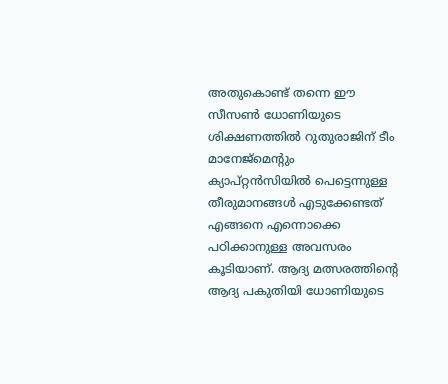അതുകൊണ്ട് തന്നെ ഈ സീസണ്‍ ധോണിയുടെ ശിക്ഷണത്തില്‍ റുതുരാജിന് ടീം മാനേജ്‌മെന്റും ക്യാപ്റ്റന്‍സിയില്‍ പെട്ടെന്നുള്ള തീരുമാനങ്ങള്‍ എടുക്കേണ്ടത് എങ്ങനെ എന്നൊക്കെ പഠിക്കാനുള്ള അവസരം കൂടിയാണ്. ആദ്യ മത്സരത്തിന്റെ ആദ്യ പകുതിയി ധോണിയുടെ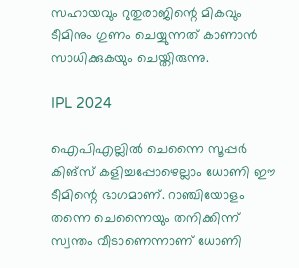സഹായവും റുതുരാജിന്റെ മികവും ടീമിനും ഗുണം ചെയ്യുന്നത് കാണാന്‍ സാധിക്കുകയും ചെയ്തിരുന്നു.

IPL 2024

ഐപിഎല്ലില്‍ ചെന്നൈ സൂപ്പര്‍ കിങ്‌സ് കളിച്ചപ്പോഴെല്ലാം ധോണി ഈ ടീമിന്റെ ഭാഗമാണ്. റാഞ്ചിയോളം തന്നെ ചെന്നൈയും തനിക്കിന്ന് സ്വന്തം വീടാണെന്നാണ് ധോണി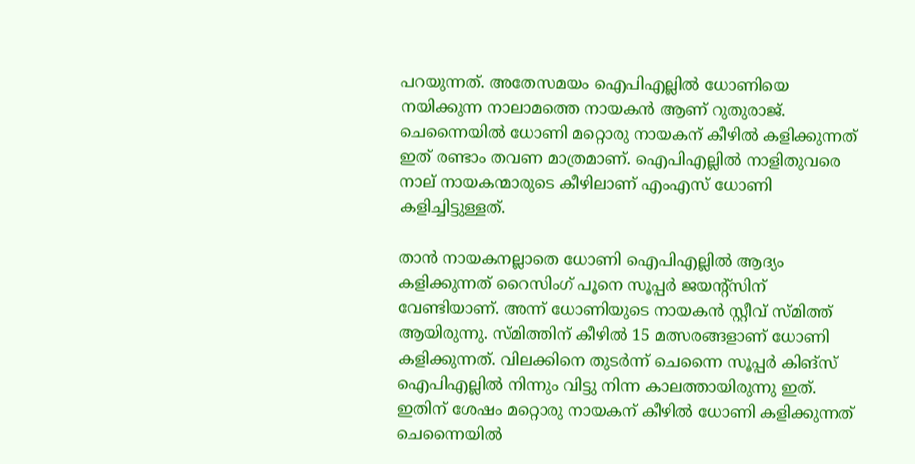പറയുന്നത്. അതേസമയം ഐപിഎല്ലില്‍ ധോണിയെ നയിക്കുന്ന നാലാമത്തെ നായകന്‍ ആണ് റുതുരാജ്. ചെന്നൈയില്‍ ധോണി മറ്റൊരു നായകന് കീഴില്‍ കളിക്കുന്നത് ഇത് രണ്ടാം തവണ മാത്രമാണ്. ഐപിഎല്ലില്‍ നാളിതുവരെ നാല് നായകന്മാരുടെ കീഴിലാണ് എംഎസ് ധോണി കളിച്ചിട്ടുള്ളത്.

താന്‍ നായകനല്ലാതെ ധോണി ഐപിഎല്ലില്‍ ആദ്യം കളിക്കുന്നത് റൈസിംഗ് പൂനെ സൂപ്പര്‍ ജയന്റ്‌സിന് വേണ്ടിയാണ്. അന്ന് ധോണിയുടെ നായകന്‍ സ്റ്റീവ് സ്മിത്ത് ആയിരുന്നു. സ്മിത്തിന് കീഴില്‍ 15 മത്സരങ്ങളാണ് ധോണി കളിക്കുന്നത്. വിലക്കിനെ തുടര്‍ന്ന് ചെന്നൈ സൂപ്പര്‍ കിങ്‌സ് ഐപിഎല്ലില്‍ നിന്നും വിട്ടു നിന്ന കാലത്തായിരുന്നു ഇത്. ഇതിന് ശേഷം മറ്റൊരു നായകന് കീഴില്‍ ധോണി കളിക്കുന്നത് ചെന്നൈയില്‍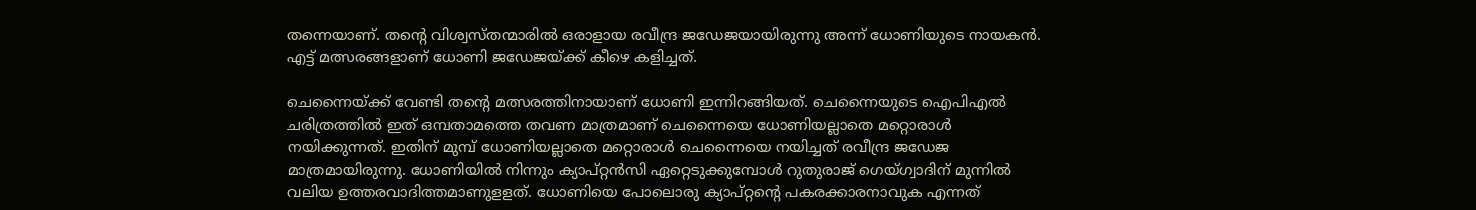തന്നെയാണ്. തന്റെ വിശ്വസ്തന്മാരില്‍ ഒരാളായ രവീന്ദ്ര ജഡേജയായിരുന്നു അന്ന് ധോണിയുടെ നായകന്‍. എട്ട് മത്സരങ്ങളാണ് ധോണി ജഡേജയ്ക്ക് കീഴെ കളിച്ചത്.

ചെന്നൈയ്ക്ക് വേണ്ടി തന്റെ മത്സരത്തിനായാണ് ധോണി ഇന്നിറങ്ങിയത്. ചെന്നൈയുടെ ഐപിഎല്‍ ചരിത്രത്തില്‍ ഇത് ഒമ്പതാമത്തെ തവണ മാത്രമാണ് ചെന്നൈയെ ധോണിയല്ലാതെ മറ്റൊരാള്‍ നയിക്കുന്നത്. ഇതിന് മുമ്പ് ധോണിയല്ലാതെ മറ്റൊരാള്‍ ചെന്നൈയെ നയിച്ചത് രവീന്ദ്ര ജഡേജ മാത്രമായിരുന്നു. ധോണിയില്‍ നിന്നും ക്യാപ്റ്റന്‍സി ഏറ്റെടുക്കുമ്പോള്‍ റുതുരാജ് ഗെയ്ഗ്വാദിന് മുന്നില്‍ വലിയ ഉത്തരവാദിത്തമാണുളളത്. ധോണിയെ പോലൊരു ക്യാപ്റ്റന്റെ പകരക്കാരനാവുക എന്നത്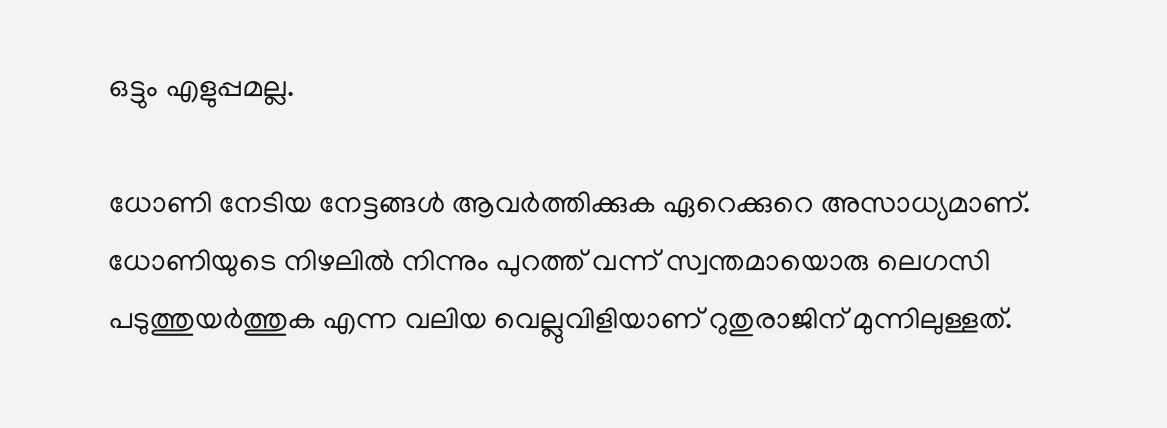ഒട്ടും എളുപ്പമല്ല.

ധോണി നേടിയ നേട്ടങ്ങള്‍ ആവര്‍ത്തിക്കുക ഏറെക്കുറെ അസാധ്യമാണ്. ധോണിയുടെ നിഴലില്‍ നിന്നും പുറത്ത് വന്ന് സ്വന്തമായൊരു ലെഗസി പടുത്തുയര്‍ത്തുക എന്ന വലിയ വെല്ലുവിളിയാണ് റുതുരാജിന് മുന്നിലുള്ളത്.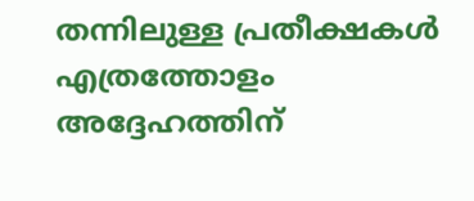തന്നിലുള്ള പ്രതീക്ഷകള്‍ എത്രത്തോളം അദ്ദേഹത്തിന്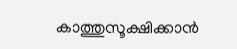കാത്തുസൂക്ഷിക്കാന്‍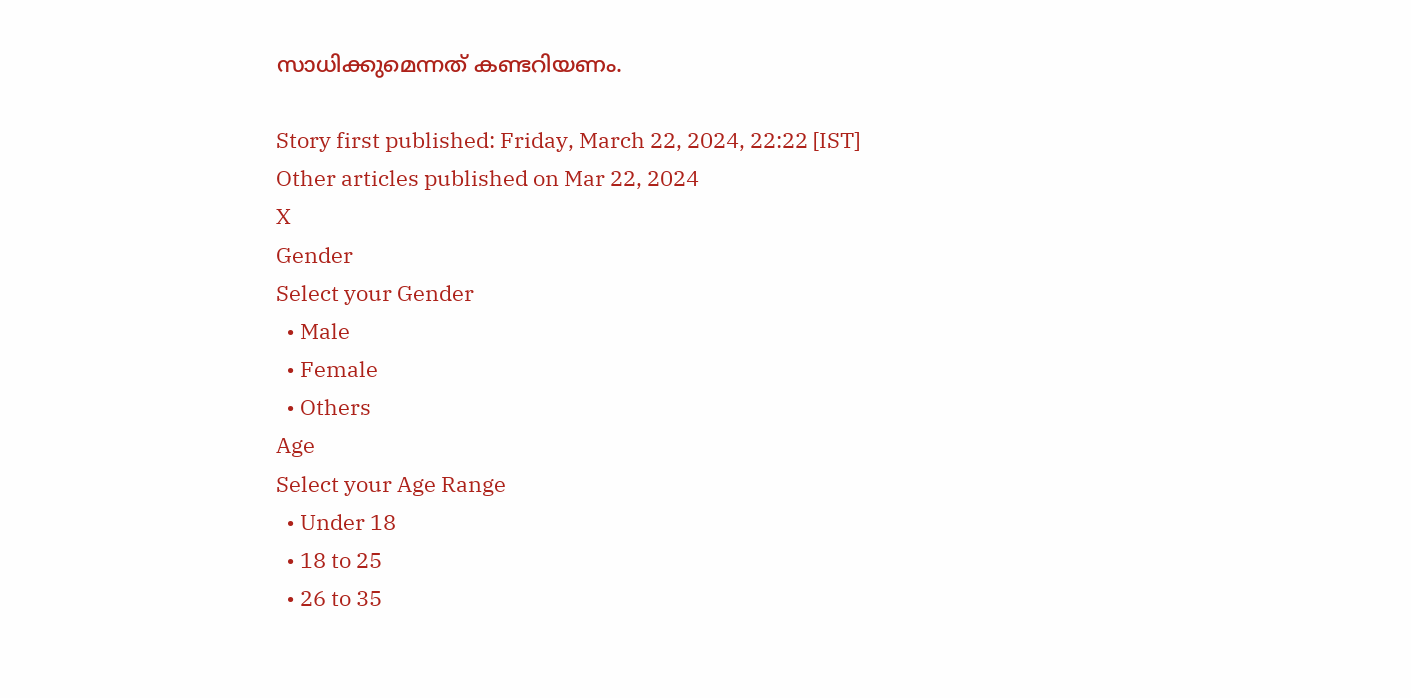സാധിക്കുമെന്നത് കണ്ടറിയണം.

Story first published: Friday, March 22, 2024, 22:22 [IST]
Other articles published on Mar 22, 2024
X
Gender
Select your Gender
  • Male
  • Female
  • Others
Age
Select your Age Range
  • Under 18
  • 18 to 25
  • 26 to 35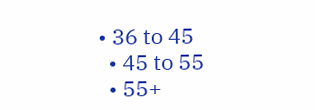• 36 to 45
  • 45 to 55
  • 55+